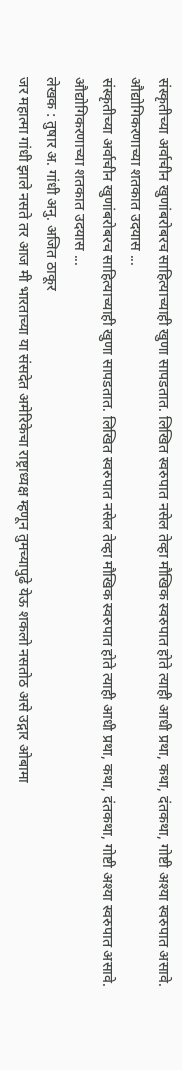संस्कृतीच्या अर्वाचीन खुणांबरोबरच साहित्याच्याही खुणा सापडतात. लिखित स्वरुपात नसेल तेव्हा मौखिक स्वरुपात होते त्याही आधी प्रथा, कथा, दंतकथा, गोष्टी अश्या स्वरुपात असावे. औद्योगिकरणाच्या शतकात उदयास ...
संस्कृतीच्या अर्वाचीन खुणांबरोबरच साहित्याच्याही खुणा सापडतात. लिखित स्वरुपात नसेल तेव्हा मौखिक स्वरुपात होते त्याही आधी प्रथा, कथा, दंतकथा, गोष्टी अश्या स्वरुपात असावे. औद्योगिकरणाच्या शतकात उदयास ...
लेखक : तुषार अ. गांधी अनु. अजित ठाकूर
जर महात्मा गांधी झाले नसते तर आज मी भारताच्या या संसदेत अमेरिकेचा राष्ट्राध्यक्ष म्हणून तुमच्यापुढे येऊ शकलो नसतोठ असे उद्गार ओबामा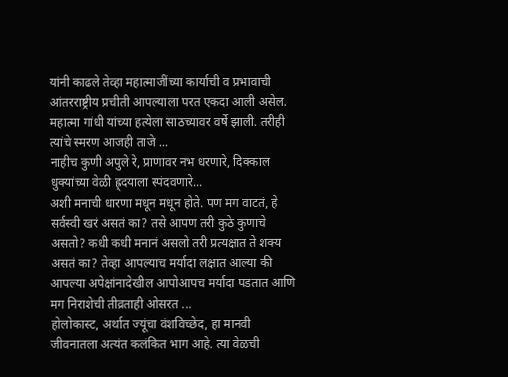यांनी काढले तेव्हा महात्माजींच्या कार्याची व प्रभावाची आंतरराष्ट्रीय प्रचीती आपल्याला परत एकदा आली असेल.
महात्मा गांधी यांच्या हत्येला साठच्यावर वर्षे झाली. तरीही त्यांचे स्मरण आजही ताजे ...
नाहीच कुणी अपुले रे, प्राणावर नभ धरणारे, दिक्काल धुक्यांच्या वेळी ह्र्दयाला स्पंदवणारे...
अशी मनाची धारणा मधून मधून होते. पण मग वाटतं, हे सर्वस्वी खरं असतं का? तसे आपण तरी कुठे कुणाचे असतो? कधी कधी मनानं असलो तरी प्रत्यक्षात ते शक्य असतं का? तेव्हा आपल्याच मर्यादा लक्षात आल्या की आपल्या अपेक्षांनादेखील आपोआपच मर्यादा पडतात आणि मग निराशेची तीव्रताही ओसरत ...
होलोकास्ट, अर्थात ज्यूंचा वंशविच्छेद, हा मानवी जीवनातला अत्यंत कलंकित भाग आहे. त्या वेळची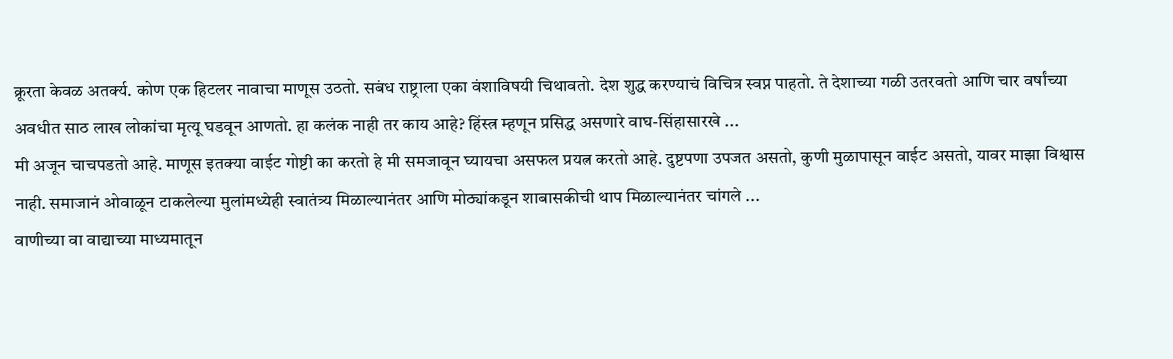क्रूरता केवळ अतर्क्य. कोण एक हिटलर नावाचा माणूस उठतो. सबंध राष्ट्राला एका वंशाविषयी चिथावतो. देश शुद्ध करण्याचं विचित्र स्वप्न पाहतो. ते देशाच्या गळी उतरवतो आणि चार वर्षांच्या अवधीत साठ लाख लोकांचा मृत्यू घडवून आणतो. हा कलंक नाही तर काय आहे? हिंस्त्र म्हणून प्रसिद्ध असणारे वाघ-सिंहासारखे ...
मी अजून चाचपडतो आहे. माणूस इतक्या वाईट गोष्टी का करतो हे मी समजावून घ्यायचा असफल प्रयत्न करतो आहे. दुष्टपणा उपजत असतो, कुणी मुळापासून वाईट असतो, यावर माझा विश्वास नाही. समाजानं ओवाळून टाकलेल्या मुलांमध्येही स्वातंत्र्य मिळाल्यानंतर आणि मोठ्यांकडून शाबासकीची थाप मिळाल्यानंतर चांगले ...
वाणीच्या वा वाद्याच्या माध्यमातून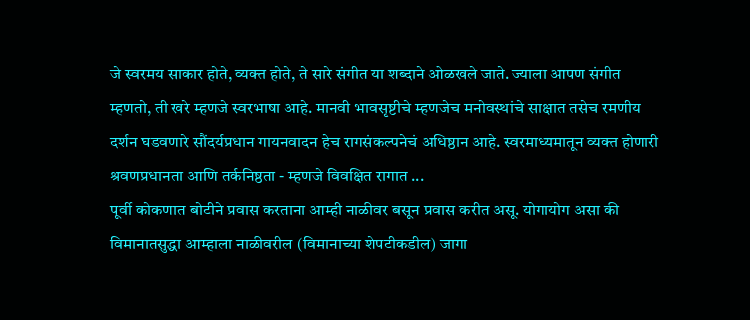जे स्वरमय साकार होते, व्यक्त होते, ते सारे संगीत या शब्दाने ओळखले जाते. ज्याला आपण संगीत म्हणतो, ती खरे म्हणजे स्वरभाषा आहे. मानवी भावसृष्टीचे म्हणजेच मनोवस्थांचे साक्षात तसेच रमणीय दर्शन घडवणारे सौंदर्यप्रधान गायनवादन हेच रागसंकल्पनेचं अधिष्ठान आहे. स्वरमाध्यमातून व्यक्त होणारी श्रवणप्रधानता आणि तर्कनिष्ठता - म्हणजे विवक्षित रागात ...
पूर्वी कोकणात बोटीने प्रवास करताना आम्ही नाळीवर बसून प्रवास करीत असू. योगायोग असा की विमानातसुद्धा आम्हाला नाळीवरील (विमानाच्या शेपटीकडील) जागा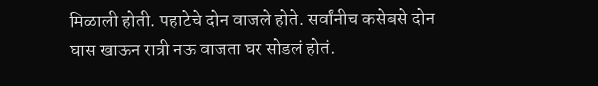मिळाली होती. पहाटेचे दोन वाजले होते. सर्वांनीच कसेबसे दोन घास खाऊन रात्री नऊ वाजता घर सोडलं होतं.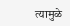त्यामुळे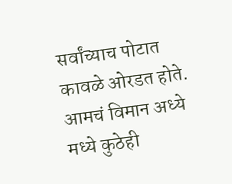सर्वांच्याच पोटात कावळे ओरडत होते. आमचं विमान अध्ये मध्ये कुठेही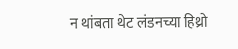न थांबता थेट लंडनच्या हिथ्रो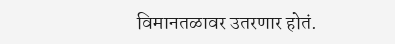विमानतळावर उतरणार होतं.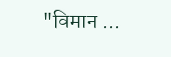"विमान ...